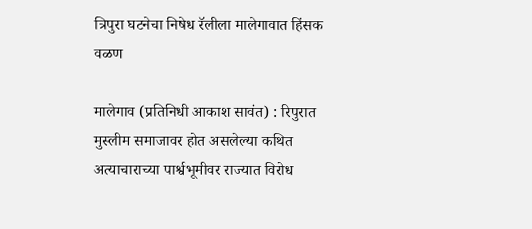त्रिपुरा घटनेचा निषेध रॅलीला मालेगावात हिंसक वळण

मालेगाव (प्रतिनिधी आकाश सावंत) : रिपुरात मुस्लीम समाजावर होत असलेल्या कथित अत्याचाराच्या पार्श्वभूमीवर राज्यात विरोध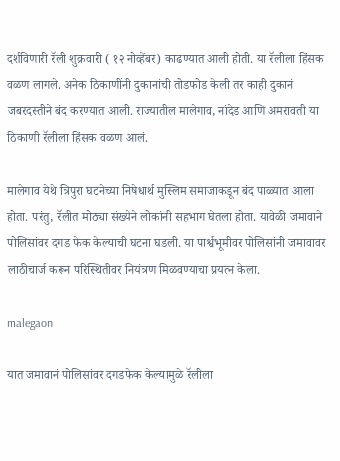दर्शविणारी रॅली शुक्रवारी ( १२ नोव्हेंबर) काढण्यात आली होती. या रॅलीला हिंसक वळण लागले. अनेक ठिकाणींनी दुकानांची तोडफोड केली तर काही दुकानं जबरदस्तीने बंद करण्यात आली. राज्यातील मालेगाव, नांदेड आणि अमरावती या ठिकाणी रॅलीला हिंसक वळण आलं.

मालेगाव येथे त्रिपुरा घटनेच्या निषेधार्थ मुस्लिम समाजाकडून बंद पाळ्यात आला होता. परंतु, रॅलीत मोठ्या संख्येने लोकांनी सहभाग घेतला होता. यावेळी जमावाने पोलिसांवर दगड फेक केल्याची घटना घडली. या पार्श्वभूमीवर पोलिसांनी जमावावर लाठीचार्ज करून परिस्थितीवर नियंत्रण मिळवण्याचा प्रयत्न केला.

malegaon

यात जमावानं पोलिसांवर दगडफेक केल्यामुळे रॅलीला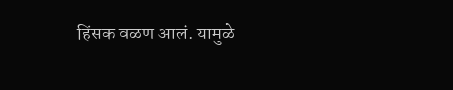हिंसक वळण आलं. यामुळे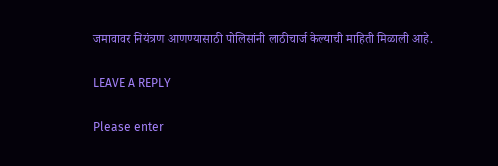जमावावर नियंत्रण आणण्यासाठी पोलिसांनी लाठीचार्ज केल्याची माहिती मिळाली आहे.

LEAVE A REPLY

Please enter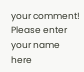your comment!
Please enter your name here